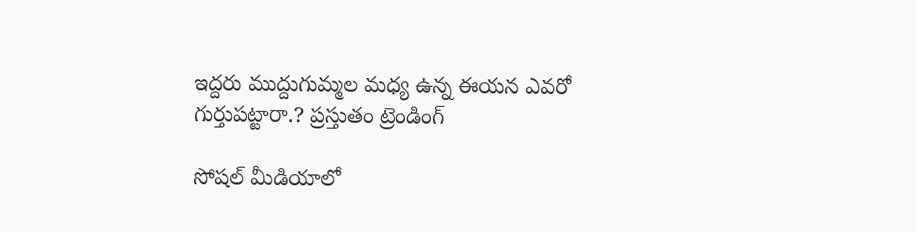ఇద్దరు ముద్దుగుమ్మల మధ్య ఉన్న ఈయన ఎవరో గుర్తుపట్టారా.? ప్రస్తుతం ట్రెండింగ్

సోషల్ మీడియాలో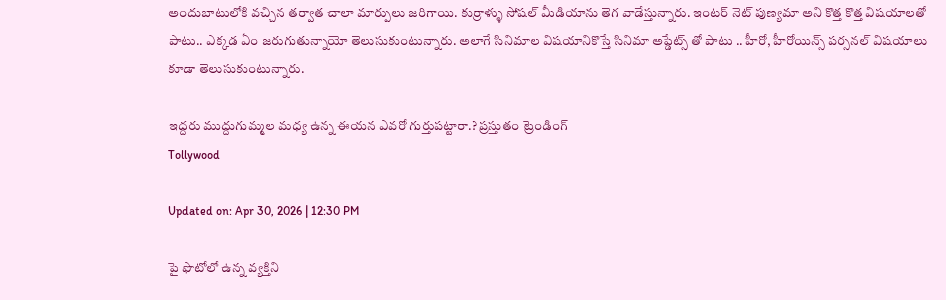అందుబాటులోకి వచ్చిన తర్వాత చాలా మార్పులు జరిగాయి. కుర్రాళ్ళు సోషల్ మీడియాను తెగ వాడేస్తున్నారు. ఇంటర్ నెట్ పుణ్యమా అని కొత్త కొత్త విషయాలతో పాటు.. ఎక్కడ ఏం జరుగుతున్నాయో తెలుసుకుంటున్నారు. అలాగే సినిమాల విషయానికొస్తే సినిమా అప్డేట్స్ తో పాటు .. హీరో, హీరోయిన్స్ పర్సనల్ విషయాలు కూడా తెలుసుకుంటున్నారు.

ఇద్దరు ముద్దుగుమ్మల మధ్య ఉన్న ఈయన ఎవరో గుర్తుపట్టారా.? ప్రస్తుతం ట్రెండింగ్
Tollywood

Updated on: Apr 30, 2026 | 12:30 PM

పై ఫొటోలో ఉన్న వ్యక్తిని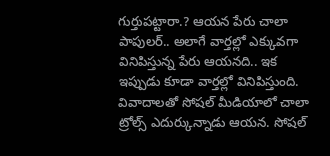గుర్తుపట్టారా.? ఆయన పేరు చాలా పాపులర్.. అలాగే వార్తల్లో ఎక్కువగా వినిపిస్తున్న పేరు ఆయనది.. ఇక ఇప్పుడు కూడా వార్తల్లో వినిపిస్తుంది. వివాదాలతో సోషల్ మీడియాలో చాలా ట్రోల్స్ ఎదుర్కున్నాడు ఆయన. సోషల్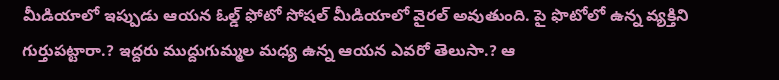మీడియాలో ఇప్పుడు ఆయన ఓల్డ్ ఫోటో సోషల్ మీడియాలో వైరల్ అవుతుంది. పై ఫొటోలో ఉన్న వ్యక్తిని గుర్తుపట్టారా.? ఇద్దరు ముద్దుగుమ్మల మధ్య ఉన్న ఆయన ఎవరో తెలుసా.? ఆ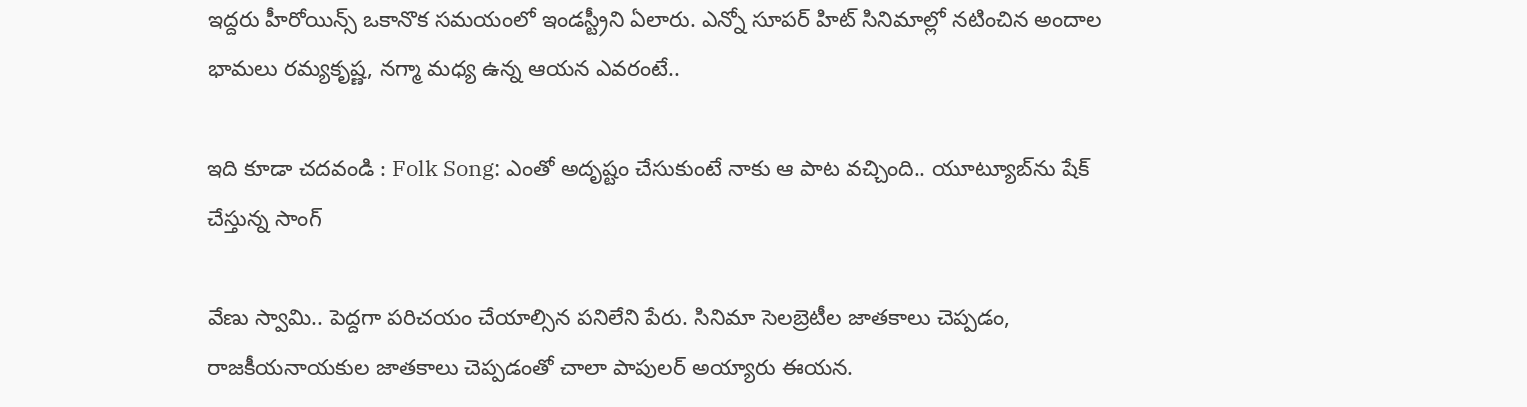ఇద్దరు హీరోయిన్స్ ఒకానొక సమయంలో ఇండస్ట్రీని ఏలారు. ఎన్నో సూపర్ హిట్ సినిమాల్లో నటించిన అందాల భామలు రమ్యకృష్ణ, నగ్మా మధ్య ఉన్న ఆయన ఎవరంటే..

ఇది కూడా చదవండి : Folk Song: ఎంతో అదృష్టం చేసుకుంటే నాకు ఆ పాట వచ్చింది.. యూట్యూబ్‌ను షేక్ చేస్తున్న సాంగ్

వేణు స్వామి.. పెద్దగా పరిచయం చేయాల్సిన పనిలేని పేరు. సినిమా సెలబ్రెటీల జాతకాలు చెప్పడం, రాజకీయనాయకుల జాతకాలు చెప్పడంతో చాలా పాపులర్ అయ్యారు ఈయన.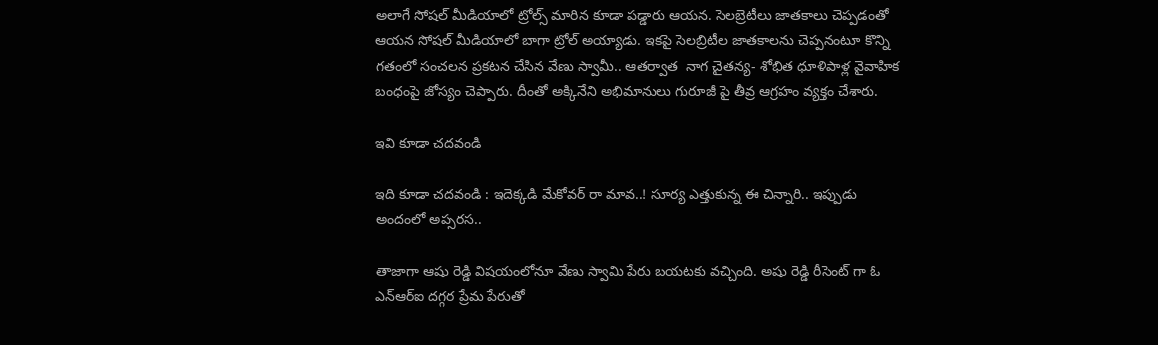అలాగే సోషల్ మీడియాలో ట్రోల్స్ మారిన కూడా పడ్డారు ఆయన. సెలబ్రెటీలు జాతకాలు చెప్పడంతో ఆయన సోషల్ మీడియాలో బాగా ట్రోల్ అయ్యాడు. ఇకపై సెలబ్రిటీల జాతకాలను చెప్పనంటూ కొన్ని గతంలో సంచలన ప్రకటన చేసిన వేణు స్వామీ.. ఆతర్వాత  నాగ చైతన్య- శోభిత ధూళిపాళ్ల వైవాహిక బంధంపై జోస్యం చెప్పారు. దీంతో అక్కినేని అభిమానులు గురూజీ పై తీవ్ర ఆగ్రహం వ్యక్తం చేశారు.

ఇవి కూడా చదవండి

ఇది కూడా చదవండి : ఇదెక్కడి మేకోవర్ రా మావ..! సూర్య ఎత్తుకున్న ఈ చిన్నారి.. ఇప్పుడు అందంలో అప్సరస..

తాజాగా ఆషు రెడ్డి విషయంలోనూ వేణు స్వామి పేరు బయటకు వచ్చింది. అషు రెడ్డి రీసెంట్ గా ఓ ఎన్ఆర్ఐ దగ్గర ప్రేమ పేరుతో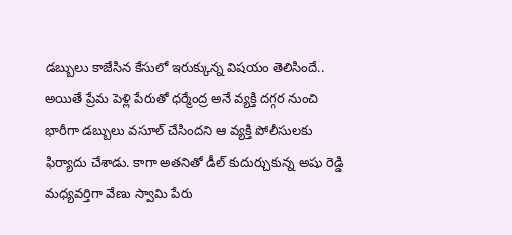డబ్బులు కాజేసిన కేసులో ఇరుక్కున్న విషయం తెలిసిందే.. అయితే ప్రేమ పెళ్లి పేరుతో ధర్మేంద్ర అనే వ్యక్తి దగ్గర నుంచి భారీగా డబ్బులు వసూల్ చేసిందని ఆ వ్యక్తి పోలీసులకు ఫిర్యాదు చేశాడు. కాగా అతనితో డీల్ కుదుర్చుకున్న అషు రెడ్డి మధ్యవర్తిగా వేణు స్వామి పేరు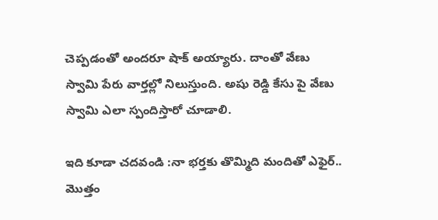చెప్పడంతో అందరూ షాక్ అయ్యారు. దాంతో వేణు స్వామి పేరు వార్తల్లో నిలుస్తుంది. అషు రెడ్డి కేసు పై వేణు స్వామి ఎలా స్పందిస్తారో చూడాలి.

ఇది కూడా చదవండి :నా భర్తకు తొమ్మిది మందితో ఎఫైర్.. మొత్తం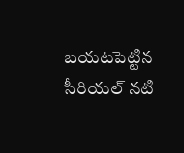బయటపెట్టిన సీరియల్ నటి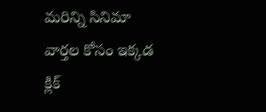మరిన్ని సినిమా వార్తల కోసం ఇక్కడ క్లిక్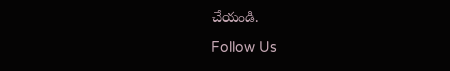చేయండి.

Follow Us